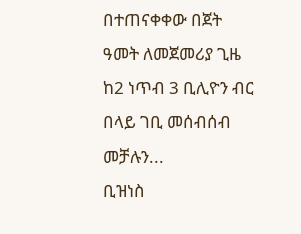በተጠናቀቀው በጀት ዓመት ለመጀመሪያ ጊዜ ከ2 ነጥብ 3 ቢሊዮን ብር በላይ ገቢ መሰብሰብ መቻሉን...
ቢዝነስ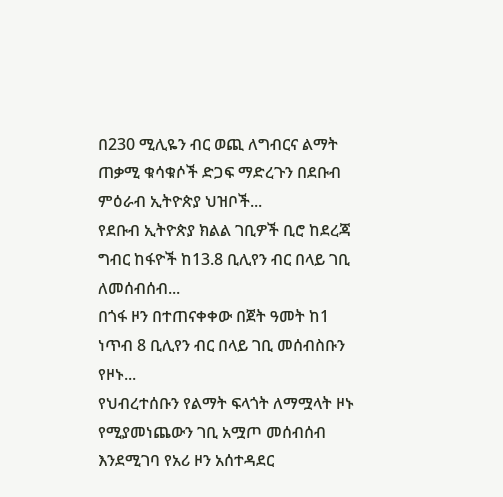በ230 ሚሊዬን ብር ወጪ ለግብርና ልማት ጠቃሚ ቁሳቁሶች ድጋፍ ማድረጉን በደቡብ ምዕራብ ኢትዮጵያ ህዝቦች...
የደቡብ ኢትዮጵያ ክልል ገቢዎች ቢሮ ከደረጃ ግብር ከፋዮች ከ13.8 ቢሊየን ብር በላይ ገቢ ለመሰብሰብ...
በጎፋ ዞን በተጠናቀቀው በጀት ዓመት ከ1 ነጥብ 8 ቢሊየን ብር በላይ ገቢ መሰብስቡን የዞኑ...
የህብረተሰቡን የልማት ፍላጎት ለማሟላት ዞኑ የሚያመነጨውን ገቢ አሟጦ መሰብሰብ እንደሚገባ የአሪ ዞን አሰተዳደር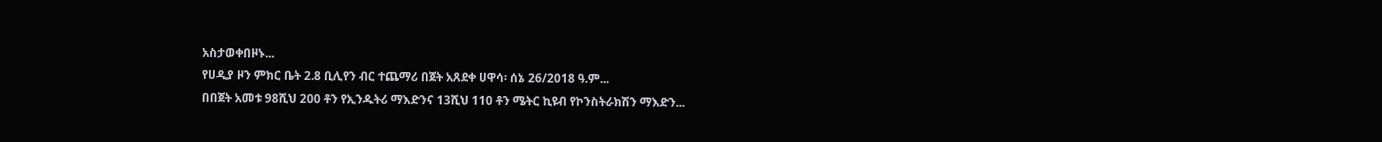አስታወቀበዞኑ...
የሀዲያ ዞን ምክር ቤት 2.8 ቢሊየን ብር ተጨማሪ በጀት አጸደቀ ሀዋሳ፡ ሰኔ 26/2018 ዓ.ም...
በበጀት አመቱ 98ሺህ 200 ቶን የኢንዱትሪ ማእድንና 13ሺህ 110 ቶን ሜትር ኪዩብ የኮንስትራክሽን ማእድን...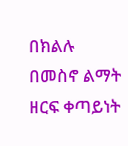በክልሉ በመስኖ ልማት ዘርፍ ቀጣይነት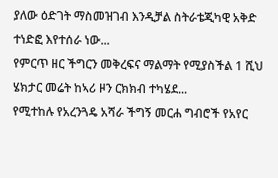ያለው ዕድገት ማስመዝገብ እንዲቻል ስትራቴጂካዊ አቅድ ተነድፎ እየተሰራ ነው...
የምርጥ ዘር ችግርን መቅረፍና ማልማት የሚያስችል 1 ሺህ ሄክታር መሬት ከኣሪ ዞን ርክክብ ተካሄደ...
የሚተከሉ የአረንጓዴ አሻራ ችግኝ መርሐ ግብሮች የአየር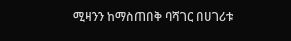ሚዛንን ከማስጠበቅ ባሻገር በሀገሪቱ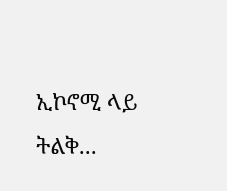ኢኮኖሚ ላይ ትልቅ...